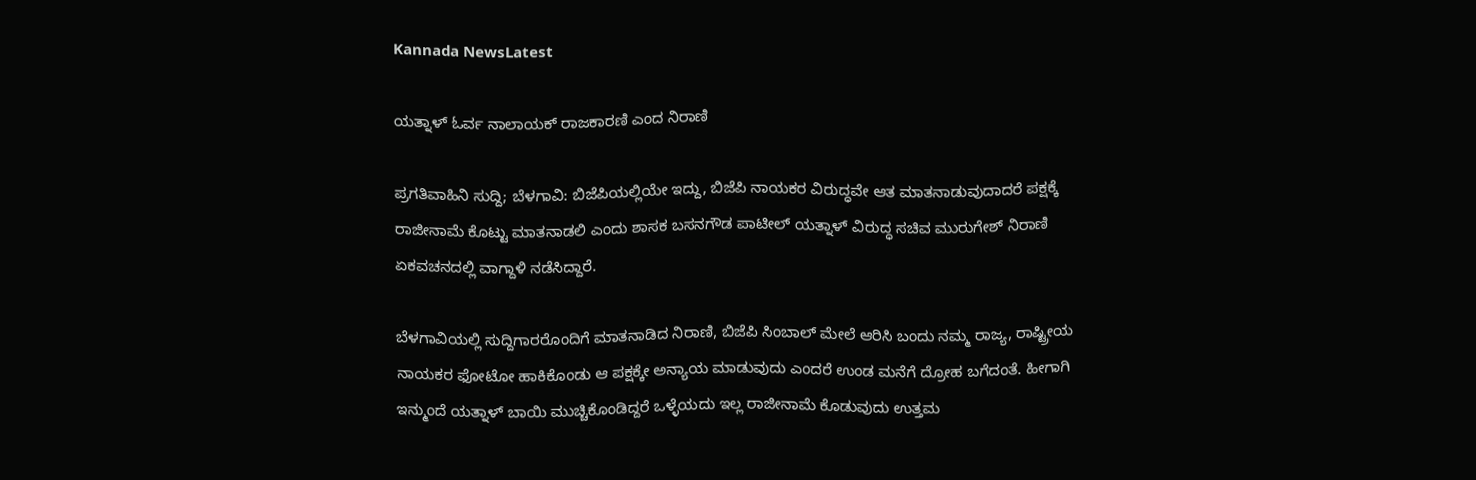Kannada NewsLatest

ಯತ್ನಾಳ್ ಓರ್ವ ನಾಲಾಯಕ್ ರಾಜಕಾರಣಿ ಎಂದ ನಿರಾಣಿ

ಪ್ರಗತಿವಾಹಿನಿ ಸುದ್ದಿ; ಬೆಳಗಾವಿ: ಬಿಜೆಪಿಯಲ್ಲಿಯೇ ಇದ್ದು, ಬಿಜೆಪಿ ನಾಯಕರ ವಿರುದ್ಧವೇ ಆತ ಮಾತನಾಡುವುದಾದರೆ ಪಕ್ಷಕ್ಕೆ ರಾಜೀನಾಮೆ ಕೊಟ್ಟು ಮಾತನಾಡಲಿ ಎಂದು ಶಾಸಕ ಬಸನಗೌಡ ಪಾಟೀಲ್ ಯತ್ನಾಳ್ ವಿರುದ್ಧ ಸಚಿವ ಮುರುಗೇಶ್ ನಿರಾಣಿ ಏಕವಚನದಲ್ಲಿ ವಾಗ್ದಾಳಿ ನಡೆಸಿದ್ದಾರೆ.

ಬೆಳಗಾವಿಯಲ್ಲಿ ಸುದ್ದಿಗಾರರೊಂದಿಗೆ ಮಾತನಾಡಿದ ನಿರಾಣಿ, ಬಿಜೆಪಿ ಸಿಂಬಾಲ್ ಮೇಲೆ ಆರಿಸಿ ಬಂದು ನಮ್ಮ ರಾಜ್ಯ, ರಾಷ್ಟ್ರೀಯ ನಾಯಕರ ಫೋಟೋ ಹಾಕಿಕೊಂಡು ಆ ಪಕ್ಷಕ್ಕೇ ಅನ್ಯಾಯ ಮಾಡುವುದು ಎಂದರೆ ಉಂಡ ಮನೆಗೆ ದ್ರೋಹ ಬಗೆದಂತೆ. ಹೀಗಾಗಿ ಇನ್ಮುಂದೆ ಯತ್ನಾಳ್ ಬಾಯಿ ಮುಚ್ಚಿಕೊಂಡಿದ್ದರೆ ಒಳ್ಳೆಯದು ಇಲ್ಲ ರಾಜೀನಾಮೆ ಕೊಡುವುದು ಉತ್ತಮ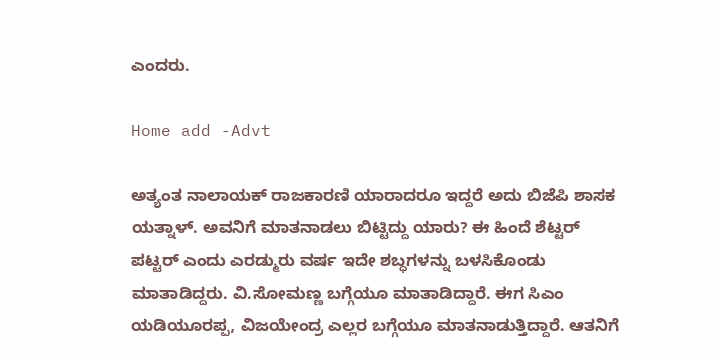ಎಂದರು.

Home add -Advt

ಅತ್ಯಂತ ನಾಲಾಯಕ್ ರಾಜಕಾರಣಿ ಯಾರಾದರೂ ಇದ್ದರೆ ಅದು ಬಿಜೆಪಿ ಶಾಸಕ ಯತ್ನಾಳ್. ಅವನಿಗೆ ಮಾತನಾಡಲು ಬಿಟ್ಟಿದ್ದು ಯಾರು? ಈ ಹಿಂದೆ ಶೆಟ್ಟರ್ ಪಟ್ಟರ್ ಎಂದು ಎರಡ್ಮುರು ವರ್ಷ ಇದೇ ಶಬ್ಧಗಳನ್ನು ಬಳಸಿಕೊಂಡು ಮಾತಾಡಿದ್ದರು. ವಿ.ಸೋಮಣ್ಣ ಬಗ್ಗೆಯೂ ಮಾತಾಡಿದ್ದಾರೆ. ಈಗ ಸಿಎಂ ಯಡಿಯೂರಪ್ಪ, ವಿಜಯೇಂದ್ರ ಎಲ್ಲರ ಬಗ್ಗೆಯೂ ಮಾತನಾಡುತ್ತಿದ್ದಾರೆ. ಆತನಿಗೆ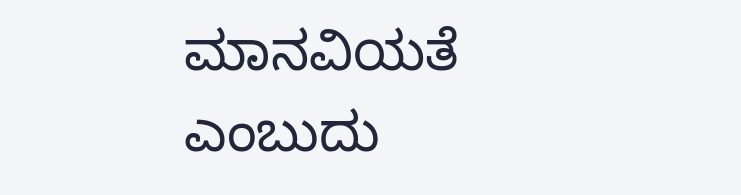ಮಾನವಿಯತೆ ಎಂಬುದು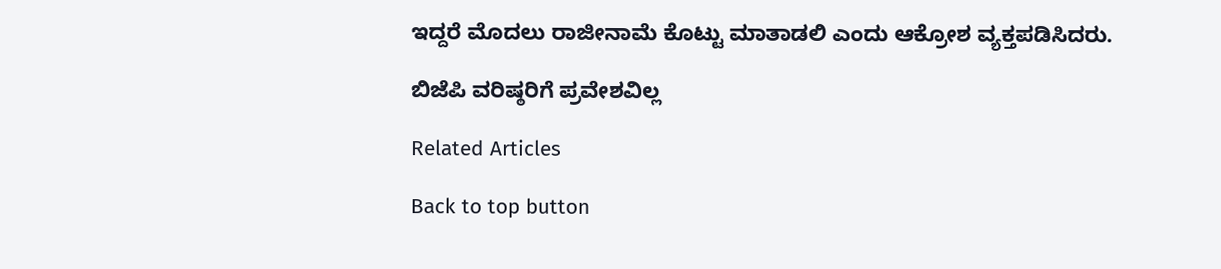ಇದ್ದರೆ ಮೊದಲು ರಾಜೀನಾಮೆ ಕೊಟ್ಟು ಮಾತಾಡಲಿ ಎಂದು ಆಕ್ರೋಶ ವ್ಯಕ್ತಪಡಿಸಿದರು.

ಬಿಜೆಪಿ ವರಿಷ್ಠರಿಗೆ ಪ್ರವೇಶವಿಲ್ಲ

Related Articles

Back to top button